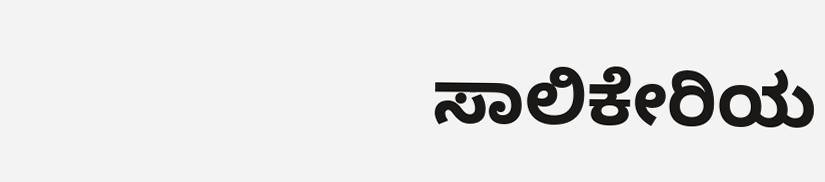ಸಾಲಿಕೇರಿಯ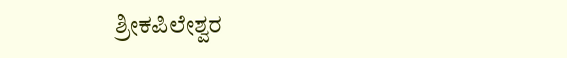ಶ್ರೀಕಪಿಲೇಶ್ವರ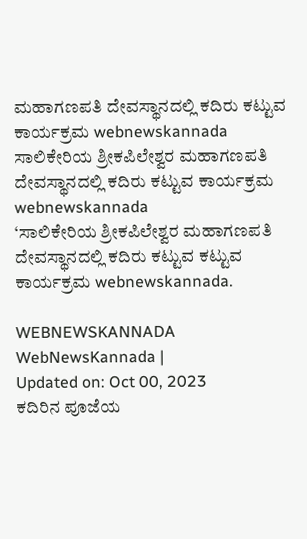ಮಹಾಗಣಪತಿ ದೇವಸ್ಥಾನದಲ್ಲಿ ಕದಿರು ಕಟ್ಟುವ ಕಾರ್ಯಕ್ರಮ webnewskannada
ಸಾಲಿಕೇರಿಯ ಶ್ರೀಕಪಿಲೇಶ್ವರ ಮಹಾಗಣಪತಿ ದೇವಸ್ಥಾನದಲ್ಲಿ ಕದಿರು ಕಟ್ಟುವ ಕಾರ್ಯಕ್ರಮ webnewskannada
‘ಸಾಲಿಕೇರಿಯ ಶ್ರೀಕಪಿಲೇಶ್ವರ ಮಹಾಗಣಪತಿ ದೇವಸ್ಥಾನದಲ್ಲಿ ಕದಿರು ಕಟ್ಟುವ ಕಟ್ಟುವ ಕಾರ್ಯಕ್ರಮ webnewskannada.

WEBNEWSKANNADA
WebNewsKannada |
Updated on: Oct 00, 2023
ಕದಿರಿನ ಪೂಜೆಯ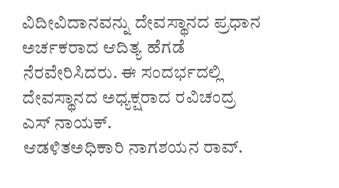ವಿದೀವಿದಾನವನ್ನು ದೇವಸ್ಥಾನದ ಪ್ರಧಾನ ಅರ್ಚಕರಾದ ಆದಿತ್ಯ ಹೆಗಡೆ ನೆರವೇರಿಸಿದರು. ಈ ಸಂದರ್ಭದಲ್ಲಿ ದೇವಸ್ಥಾನದ ಅಧ್ಯಕ್ಷರಾದ ರವಿಚಂದ್ರ ಎಸ್ ನಾಯಕ್.
ಆಡಳಿತಅಧಿಕಾರಿ ನಾಗಶಯನ ರಾವ್.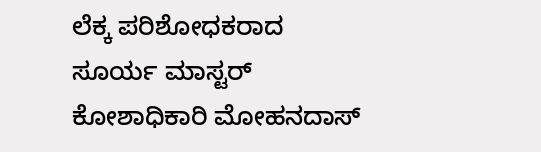ಲೆಕ್ಕ ಪರಿಶೋಧಕರಾದ ಸೂರ್ಯ ಮಾಸ್ಟರ್ ಕೋಶಾಧಿಕಾರಿ ಮೋಹನದಾಸ್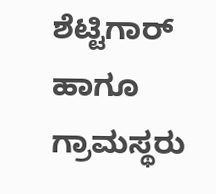ಶೆಟ್ಟಿಗಾರ್ ಹಾಗೂ ಗ್ರಾಮಸ್ಥರು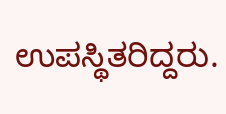ಉಪಸ್ಥಿತರಿದ್ದರು.